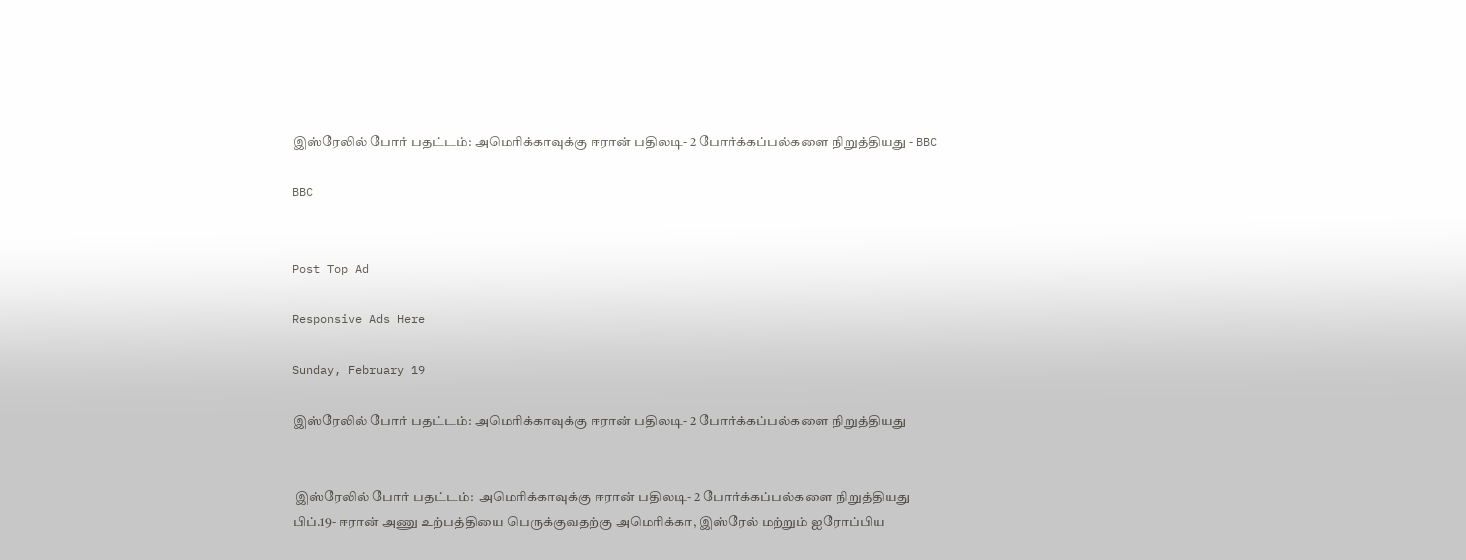இஸ்ரேலில் போர் பதட்டம்: அமெரிக்காவுக்கு ஈரான் பதிலடி- 2 போர்க்கப்பல்களை நிறுத்தியது - BBC

BBC


Post Top Ad

Responsive Ads Here

Sunday, February 19

இஸ்ரேலில் போர் பதட்டம்: அமெரிக்காவுக்கு ஈரான் பதிலடி- 2 போர்க்கப்பல்களை நிறுத்தியது


 இஸ்ரேலில் போர் பதட்டம்:  அமெரிக்காவுக்கு ஈரான் பதிலடி- 2 போர்க்கப்பல்களை நிறுத்தியது
பிப்.19- ஈரான் அணு உற்பத்தியை பெருக்குவதற்கு அமெரிக்கா, இஸ்ரேல் மற்றும் ஐரோப்பிய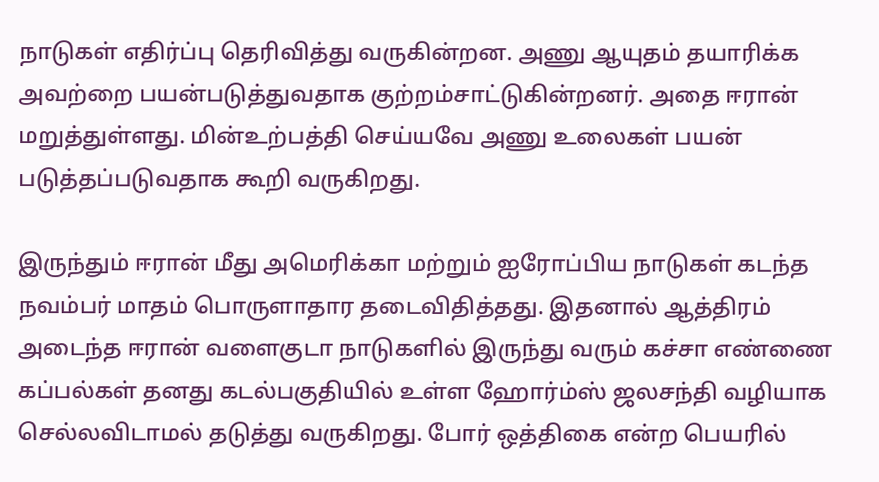நாடுகள் எதிர்ப்பு தெரிவித்து வருகின்றன. அணு ஆயுதம் தயாரிக்க அவற்றை பயன்படுத்துவதாக குற்றம்சாட்டுகின்றனர். அதை ஈரான் மறுத்துள்ளது. மின்உற்பத்தி செய்யவே அணு உலைகள் பயன் படுத்தப்படுவதாக கூறி வருகிறது.

இருந்தும் ஈரான் மீது அமெரிக்கா மற்றும் ஐரோப்பிய நாடுகள் கடந்த நவம்பர் மாதம் பொருளாதார தடைவிதித்தது. இதனால் ஆத்திரம் அடைந்த ஈரான் வளைகுடா நாடுகளில் இருந்து வரும் கச்சா எண்ணை கப்பல்கள் தனது கடல்பகுதியில் உள்ள ஹோர்ம்ஸ் ஜலசந்தி வழியாக செல்லவிடாமல் தடுத்து வருகிறது. போர் ஒத்திகை என்ற பெயரில்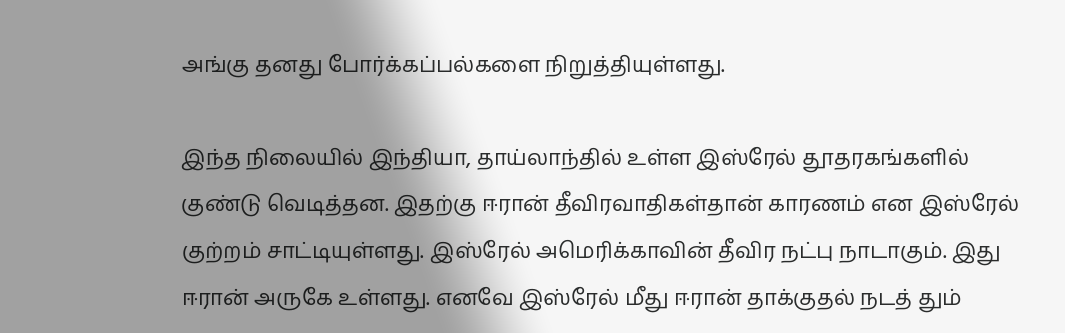அங்கு தனது போர்க்கப்பல்களை நிறுத்தியுள்ளது.

இந்த நிலையில் இந்தியா, தாய்லாந்தில் உள்ள இஸ்ரேல் தூதரகங்களில் குண்டு வெடித்தன. இதற்கு ஈரான் தீவிரவாதிகள்தான் காரணம் என இஸ்ரேல் குற்றம் சாட்டியுள்ளது. இஸ்ரேல் அமெரிக்காவின் தீவிர நட்பு நாடாகும். இது ஈரான் அருகே உள்ளது. எனவே இஸ்ரேல் மீது ஈரான் தாக்குதல் நடத் தும்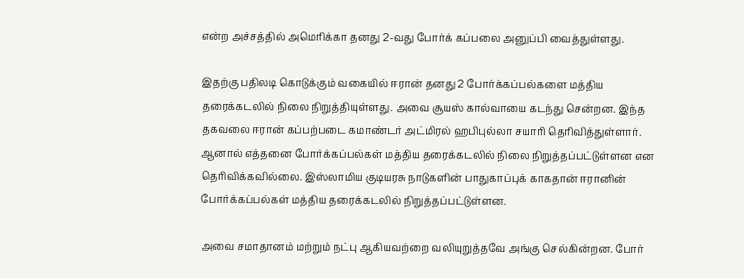என்ற அச்சத்தில் அமெரிக்கா தனது 2-வது போர்க் கப்பலை அனுப்பி வைத்துள்ளது.

இதற்கு பதிலடி கொடுக்கும் வகையில் ஈரான் தனது 2 போர்க்கப்பல்களை மத்திய தரைக்கடலில் நிலை நிறுத்தியுள்ளது. அவை சூயஸ் கால்வாயை கடந்து சென்றன. இந்த தகவலை ஈரான் கப்பற்படை கமாண்டர் அட்மிரல் ஹபிபுல்லா சயாரி தெரிவித்துள்ளார். ஆனால் எத்தனை போர்க்கப்பல்கள் மத்திய தரைக்கடலில் நிலை நிறுத்தப்பட்டுள்ளன என தெரிவிக்கவில்லை. இஸ்லாமிய குடியரசு நாடுகளின் பாதுகாப்புக் காகதான் ஈரானின் போர்க்கப்பல்கள் மத்திய தரைக்கடலில் நிறுத்தப்பட்டுள்ளன.

அவை சமாதானம் மற்றும் நட்பு ஆகியவற்றை வலியுறுத்தவே அங்கு செல்கின்றன. போர்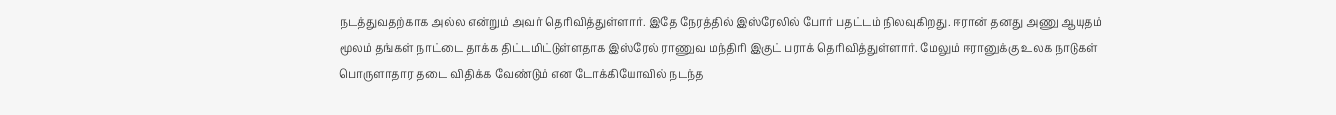நடத்துவதற்காக அல்ல என்றும் அவர் தெரிவித்துள்ளார். இதே நேரத்தில் இஸ்ரேலில் போர் பதட்டம் நிலவுகிறது. ஈரான் தனது அணு ஆயுதம் மூலம் தங்கள் நாட்டை தாக்க திட்டமிட்டுள்ளதாக இஸ்ரேல் ராணுவ மந்திரி இகுட் பராக் தெரிவித்துள்ளார். மேலும் ஈரானுக்கு உலக நாடுகள் பொருளாதார தடை விதிக்க வேண்டும் என டோக்கியோவில் நடந்த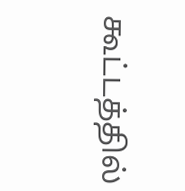கூட்டத்தில்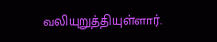வலியுறுத்தியுள்ளார்.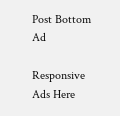Post Bottom Ad

Responsive Ads Here